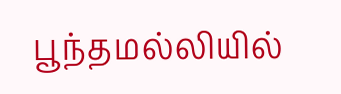பூந்தமல்லியில்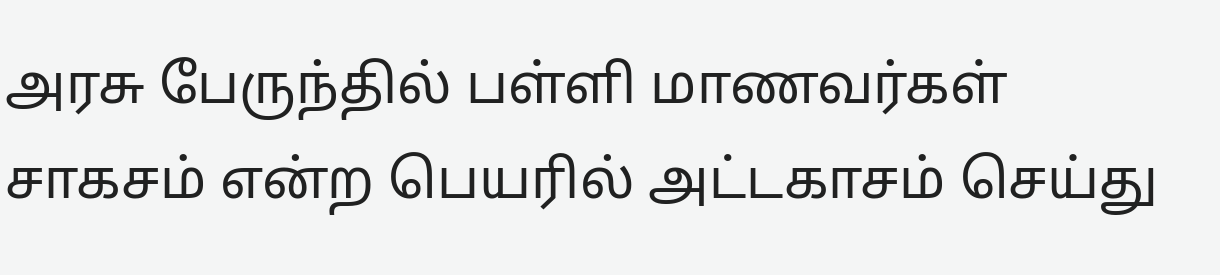அரசு பேருந்தில் பள்ளி மாணவர்கள் சாகசம் என்ற பெயரில் அட்டகாசம் செய்து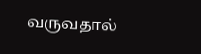வருவதால்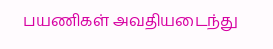பயணிகள் அவதியடைந்து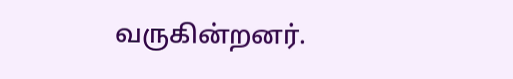வருகின்றனர்.